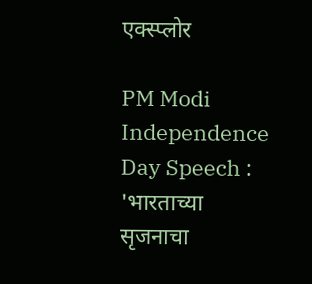एक्स्प्लोर

PM Modi Independence Day Speech : 'भारताच्या सृजनाचा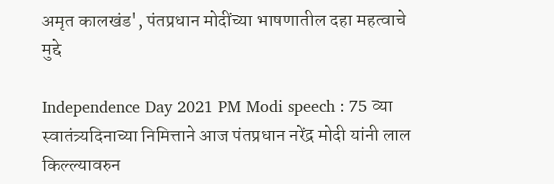अमृत कालखंड', पंतप्रधान मोदींच्या भाषणातील दहा महत्वाचे मुद्दे

Independence Day 2021 PM Modi speech : 75 व्या स्वातंत्र्यदिनाच्या निमित्ताने आज पंतप्रधान नरेंद्र मोदी यांनी लाल किल्ल्यावरुन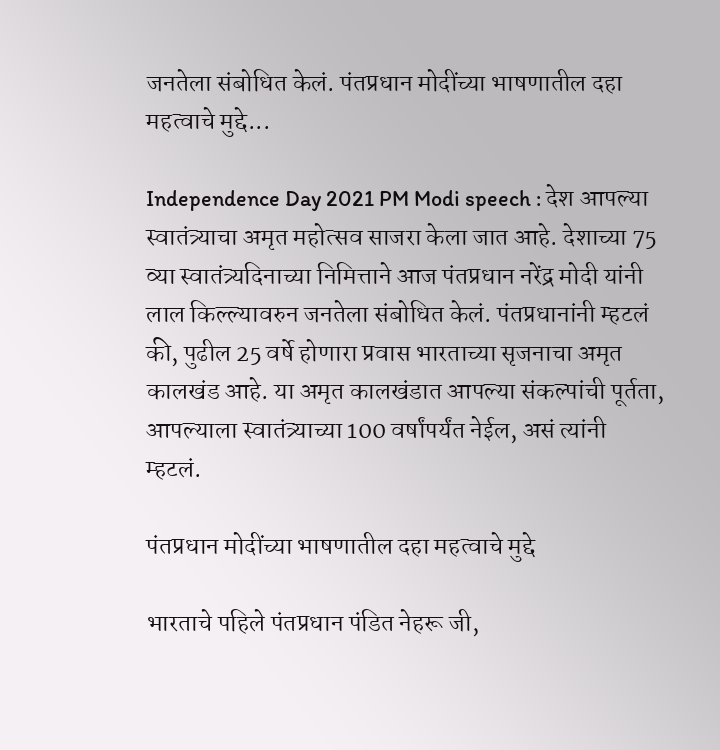जनतेला संबोधित केलं. पंतप्रधान मोदींच्या भाषणातील दहा महत्वाचे मुद्दे...

Independence Day 2021 PM Modi speech : देश आपल्या स्वातंत्र्याचा अमृत महोत्सव साजरा केला जात आहे. देशाच्या 75 व्या स्वातंत्र्यदिनाच्या निमित्ताने आज पंतप्रधान नरेंद्र मोदी यांनी लाल किल्ल्यावरुन जनतेला संबोधित केलं. पंतप्रधानांनी म्हटलं की, पुढील 25 वर्षे होणारा प्रवास भारताच्या सृजनाचा अमृत कालखंड आहे. या अमृत कालखंडात आपल्या संकल्पांची पूर्तता, आपल्याला स्वातंत्र्याच्या 100 वर्षांपर्यंत नेईल, असं त्यांनी म्हटलं.

पंतप्रधान मोदींच्या भाषणातील दहा महत्वाचे मुद्दे

भारताचे पहिले पंतप्रधान पंडित नेहरू जी,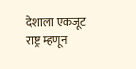देशाला एकजूट राष्ट्र म्हणून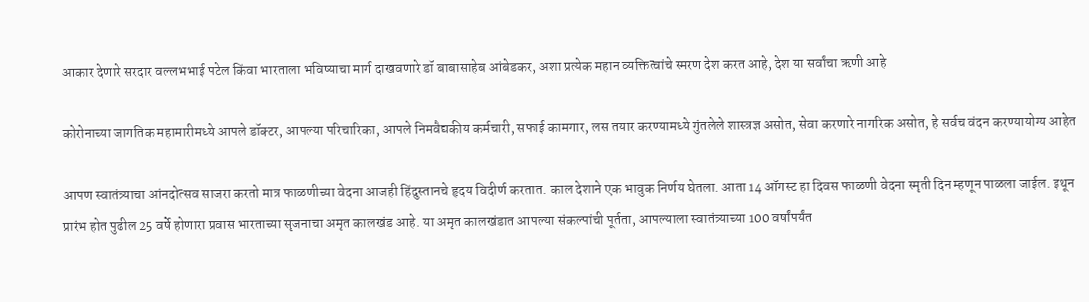आकार देणारे सरदार वल्लभभाई पटेल किंवा भारताला भविष्याचा मार्ग दाखवणारे डॉ बाबासाहेब आंबेडकर, अशा प्रत्येक महान व्यक्तित्वांचे स्मरण देश करत आहे, देश या सर्वांचा ऋणी आहे

कोरोनाच्या जागतिक महामारीमध्ये आपले डॉक्टर, आपल्या परिचारिका, आपले निमवैद्यकीय कर्मचारी, सफाई कामगार, लस तयार करण्यामध्ये गुंतलेले शास्त्रज्ञ असोत, सेवा करणारे नागरिक असोत, हे सर्वच वंदन करण्यायोग्य आहेत

आपण स्वातंत्र्याचा आंनदोत्सव साजरा करतो मात्र फाळणीच्या वेदना आजही हिंदुस्तानचे हृदय विदीर्ण करतात. काल देशाने एक भावुक निर्णय घेतला. आता 14 ऑगस्ट हा दिवस फाळणी वेदना स्मृती दिन म्हणून पाळला जाईल. इथून प्रारंभ होत पुढील 25 वर्षे होणारा प्रवास भारताच्या सृजनाचा अमृत कालखंड आहे. या अमृत कालखंडात आपल्या संकल्पांची पूर्तता, आपल्याला स्वातंत्र्याच्या 100 वर्षांपर्यंत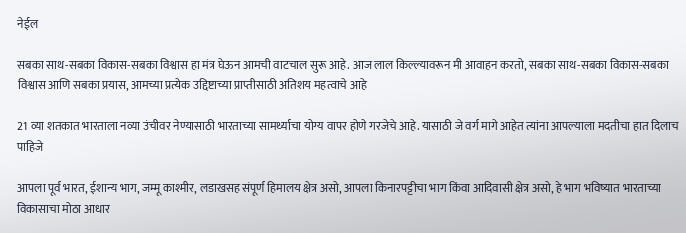नेईल

सबका साथ-सबका विकास-सबका विश्वास हा मंत्र घेऊन आमची वाटचाल सुरू आहे. आज लाल किल्ल्यावरून मी आवाहन करतो, सबका साथ-सबका विकास-सबका विश्वास आणि सबका प्रयास, आमच्या प्रत्येक उद्दिष्टाच्या प्राप्तीसाठी अतिशय महत्वाचे आहे

21 व्या शतकात भारताला नव्या उंचीवर नेण्यासाठी भारताच्या सामर्थ्याचा योग्य वापर होणे गरजेचे आहे. यासाठी जे वर्ग मागे आहेत त्यांना आपल्याला मदतीचा हात दिलाच पाहिजे

आपला पूर्व भारत, ईशान्य भाग, जम्मू काश्मीर, लडाखसह संपूर्ण हिमालय क्षेत्र असो, आपला किनारपट्टीचा भाग किंवा आदिवासी क्षेत्र असो, हे भाग भविष्यात भारताच्या विकासाचा मोठा आधार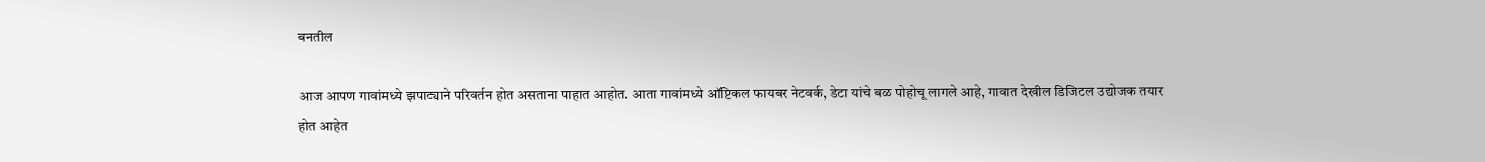बनतील

आज आपण गावांमध्ये झपाट्याने परिवर्तन होत असताना पाहात आहोत. आता गावांमध्ये ऑप्टिकल फायबर नेटवर्क, डेटा यांचे बळ पोहोचू लागले आहे, गावात देखील डिजिटल उद्योजक तयार होत आहेत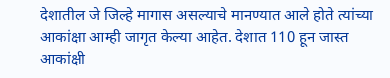देशातील जे जिल्हे मागास असल्याचे मानण्यात आले होते त्यांच्या आकांक्षा आम्ही जागृत केल्या आहेत. देशात 110 हून जास्त आकांक्षी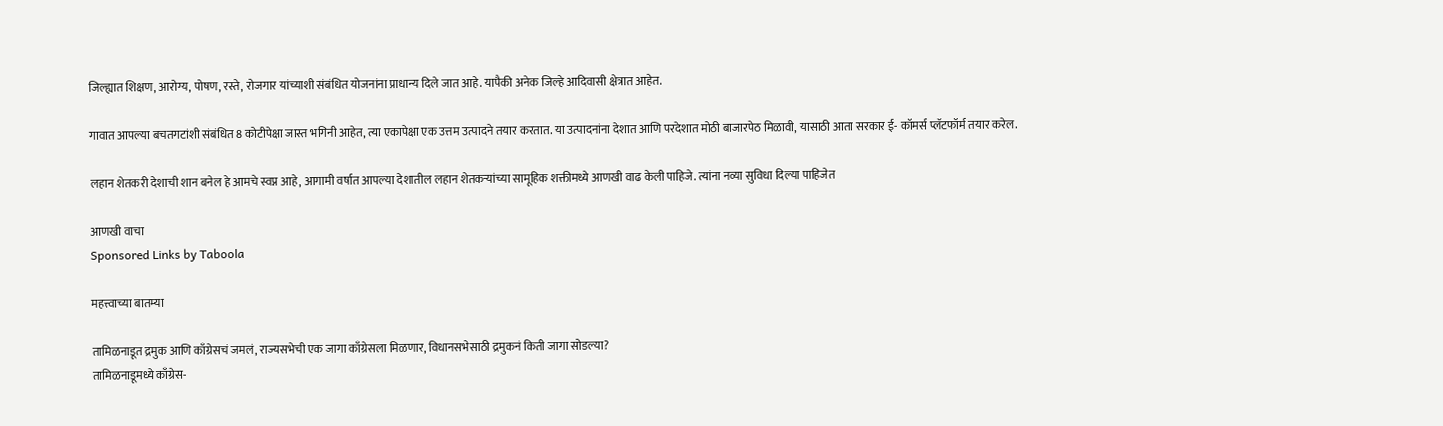जिल्ह्यात शिक्षण, आरोग्य, पोषण, रस्ते, रोजगार यांच्याशी संबंधित योजनांना प्राधान्य दिले जात आहे. यापैकी अनेक जिल्हे आदिवासी क्षेत्रात आहेत.

गावात आपल्या बचतगटांशी संबंधित 8 कोटीपेक्षा जास्त भगिनी आहेत, त्या एकापेक्षा एक उत्तम उत्पादने तयार करतात. या उत्पादनांना देशात आणि परदेशात मोठी बाजारपेठ मिळावी, यासाठी आता सरकार ई- कॉमर्स प्लॅटफॉर्म तयार करेल.

लहान शेतकरी देशाची शान बनेल हे आमचे स्वप्न आहे, आगामी वर्षात आपल्या देशातील लहान शेतकऱ्यांच्या सामूहिक शक्तीमध्ये आणखी वाढ केली पाहिजे. त्यांना नव्या सुविधा दिल्या पाहिजेत

आणखी वाचा
Sponsored Links by Taboola

महत्त्वाच्या बातम्या

तामिळनाडूत द्रमुक आणि काँग्रेसचं जमलं, राज्यसभेची एक जागा काँग्रेसला मिळणार, विधानसभेसाठी द्रमुकनं किती जागा सोडल्या?
तामिळनाडूमध्ये काँग्रेस-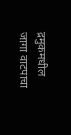द्रमुकमधील जागा वाटपाचा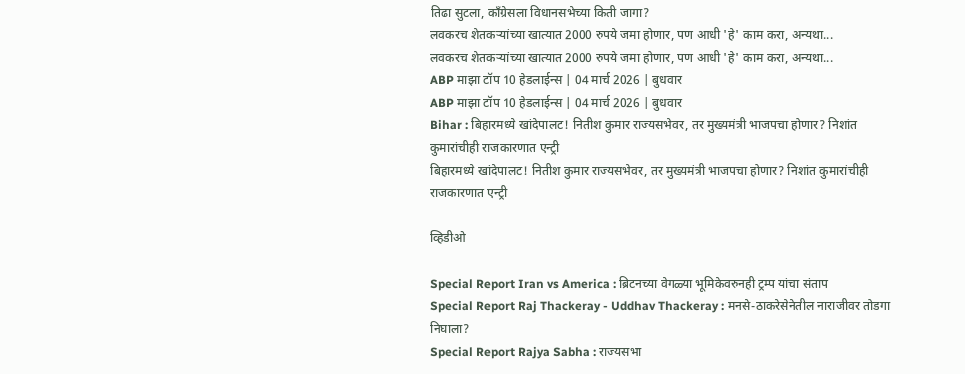तिढा सुटला, काँग्रेसला विधानसभेच्या किती जागा?
लवकरच शेतकऱ्यांच्या खात्यात 2000 रुपये जमा होणार, पण आधी 'हे' काम करा, अन्यथा...
लवकरच शेतकऱ्यांच्या खात्यात 2000 रुपये जमा होणार, पण आधी 'हे' काम करा, अन्यथा...
ABP माझा टॉप 10 हेडलाईन्स | 04 मार्च 2026 | बुधवार
ABP माझा टॉप 10 हेडलाईन्स | 04 मार्च 2026 | बुधवार
Bihar : बिहारमध्ये खांदेपालट! नितीश कुमार राज्यसभेवर, तर मुख्यमंत्री भाजपचा होणार? निशांत कुमारांचीही राजकारणात एन्ट्री
बिहारमध्ये खांदेपालट! नितीश कुमार राज्यसभेवर, तर मुख्यमंत्री भाजपचा होणार? निशांत कुमारांचीही राजकारणात एन्ट्री

व्हिडीओ

Special Report Iran vs America : ब्रिटनच्या वेगळ्या भूमिकेवरुनही ट्रम्प यांचा संताप
Special Report Raj Thackeray - Uddhav Thackeray : मनसे-ठाकरेसेनेतील नाराजीवर तोडगा निघाला?
Special Report Rajya Sabha : राज्यसभा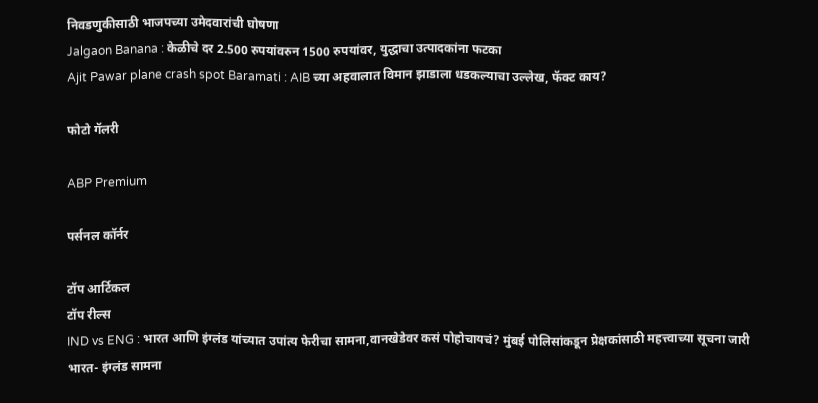निवडणुकीसाठी भाजपच्या उमेदवारांची घोषणा
Jalgaon Banana : केळीचे दर 2.500 रुपयांवरुन 1500 रुपयांवर, युद्धाचा उत्पादकांना फटका
Ajit Pawar plane crash spot Baramati : AIB च्या अहवालात विमान झाडाला धडकल्याचा उल्लेख, फॅक्ट काय?

फोटो गॅलरी

ABP Premium

पर्सनल कॉर्नर

टॉप आर्टिकल
टॉप रील्स
IND vs ENG : भारत आणि इंग्लंड यांच्यात उपांत्य फेरीचा सामना,वानखेडेवर कसं पोहोचायचं? मुंबई पोलिसांकडून प्रेक्षकांसाठी महत्त्वाच्या सूचना जारी
भारत- इंग्लंड सामना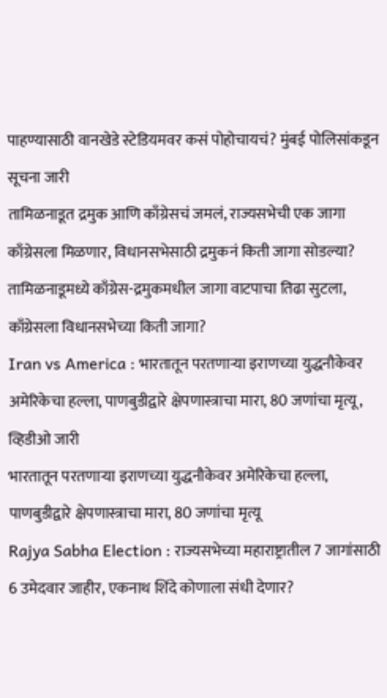पाहण्यासाठी वानखेडे स्टेडियमवर कसं पोहोचायचं? मुंबई पोलिसांकडून सूचना जारी
तामिळनाडूत द्रमुक आणि काँग्रेसचं जमलं, राज्यसभेची एक जागा काँग्रेसला मिळणार, विधानसभेसाठी द्रमुकनं किती जागा सोडल्या?
तामिळनाडूमध्ये काँग्रेस-द्रमुकमधील जागा वाटपाचा तिढा सुटला, काँग्रेसला विधानसभेच्या किती जागा?
Iran vs America : भारतातून परतणाऱ्या इराणच्या युद्धनौकेवर अमेरिकेचा हल्ला, पाणबुडीद्वारे क्षेपणास्त्राचा मारा, 80 जणांचा मृत्यू, व्हिडीओ जारी
भारतातून परतणाऱ्या इराणच्या युद्धनौकेवर अमेरिकेचा हल्ला, पाणबुडीद्वारे क्षेपणास्त्राचा मारा, 80 जणांचा मृत्यू
Rajya Sabha Election : राज्यसभेच्या महाराष्ट्रातील 7 जागांसाठी 6 उमेदवार जाहीर, एकनाथ शिंदे कोणाला संधी देणार?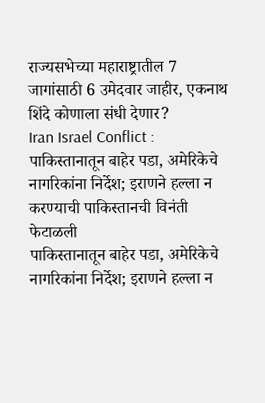राज्यसभेच्या महाराष्ट्रातील 7 जागांसाठी 6 उमेदवार जाहीर, एकनाथ शिंदे कोणाला संधी देणार?
Iran Israel Conflict : पाकिस्तानातून बाहेर पडा, अमेरिकेचे नागरिकांना निर्देश; इराणने हल्ला न करण्याची पाकिस्तानची विनंती फेटाळली
पाकिस्तानातून बाहेर पडा, अमेरिकेचे नागरिकांना निर्देश; इराणने हल्ला न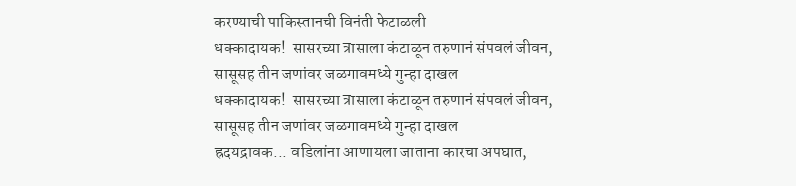करण्याची पाकिस्तानची विनंती फेटाळली
धक्कादायक!  सासरच्या त्रासाला कंटाळून तरुणानं संपवलं जीवन, सासूसह तीन जणांवर जळगावमध्ये गुन्हा दाखल
धक्कादायक!  सासरच्या त्रासाला कंटाळून तरुणानं संपवलं जीवन, सासूसह तीन जणांवर जळगावमध्ये गुन्हा दाखल
ह्रदयद्रावक... वडिलांना आणायला जाताना कारचा अपघात,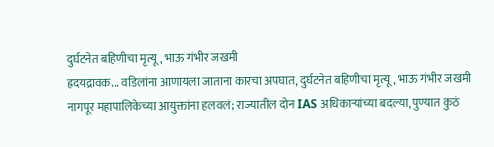दुर्घटनेत बहिणीचा मृत्यू, भाऊ गंभीर जखमी
ह्रदयद्रावक... वडिलांना आणायला जाताना कारचा अपघात, दुर्घटनेत बहिणीचा मृत्यू, भाऊ गंभीर जखमी
नागपूर महापालिकेच्या आयुक्तांना हलवलं; राज्यातील दोन IAS अधिकाऱ्यांच्या बदल्या, पुण्यात कुठं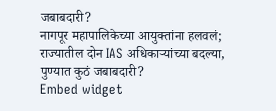जबाबदारी?
नागपूर महापालिकेच्या आयुक्तांना हलवलं; राज्यातील दोन IAS अधिकाऱ्यांच्या बदल्या, पुण्यात कुठं जबाबदारी?
Embed widget